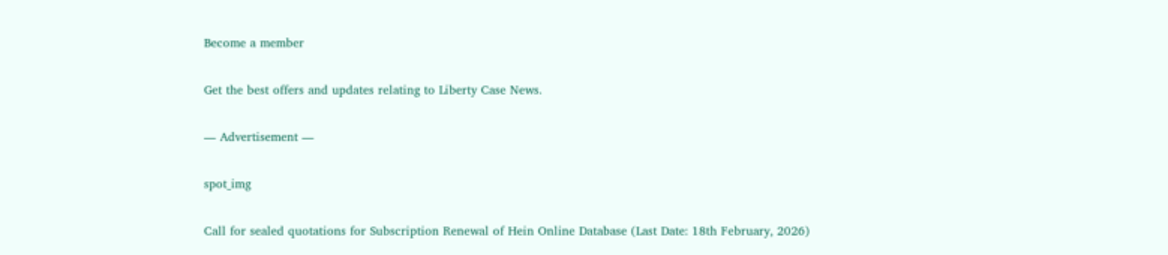Become a member

Get the best offers and updates relating to Liberty Case News.

― Advertisement ―

spot_img

Call for sealed quotations for Subscription Renewal of Hein Online Database (Last Date: 18th February, 2026)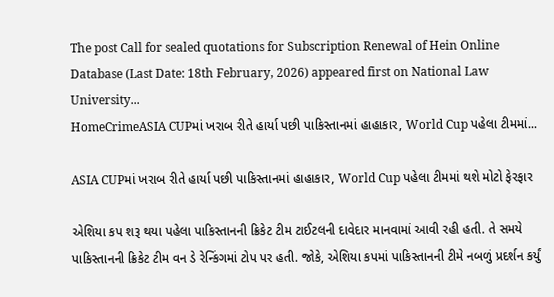The post Call for sealed quotations for Subscription Renewal of Hein Online Database (Last Date: 18th February, 2026) appeared first on National Law University...
HomeCrimeASIA CUPમાં ખરાબ રીતે હાર્યા પછી પાકિસ્તાનમાં હાહાકાર, World Cup પહેલા ટીમમાં...

ASIA CUPમાં ખરાબ રીતે હાર્યા પછી પાકિસ્તાનમાં હાહાકાર, World Cup પહેલા ટીમમાં થશે મોટો ફેરફાર

એશિયા કપ શરૂ થયા પહેલા પાકિસ્તાનની ક્રિકેટ ટીમ ટાઈટલની દાવેદાર માનવામાં આવી રહી હતી. તે સમયે પાકિસ્તાનની ક્રિકેટ ટીમ વન ડે રેન્કિંગમાં ટોપ પર હતી. જોકે, એશિયા કપમાં પાકિસ્તાનની ટીમે નબળું પ્રદર્શન કર્યું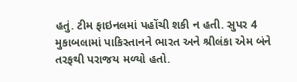હતું. ટીમ ફાઇનલમાં પહોંચી શકી ન હતી. સુપર 4 મુકાબલામાં પાકિસ્તાનને ભારત અને શ્રીલંકા એમ બંને તરફથી પરાજય મળ્યો હતો.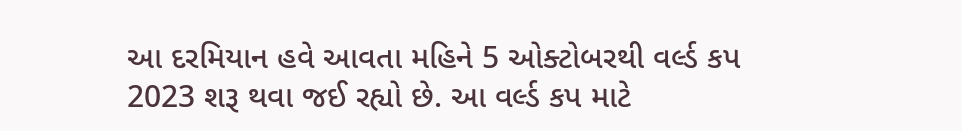આ દરમિયાન હવે આવતા મહિને 5 ઓક્ટોબરથી વર્લ્ડ કપ 2023 શરૂ થવા જઈ રહ્યો છે. આ વર્લ્ડ કપ માટે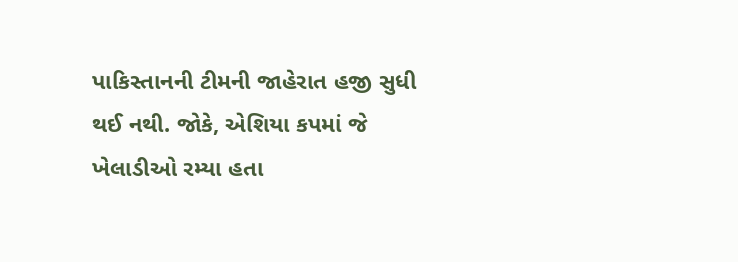પાકિસ્તાનની ટીમની જાહેરાત હજી સુધી થઈ નથી. જોકે, એશિયા કપમાં જે ખેલાડીઓ રમ્યા હતા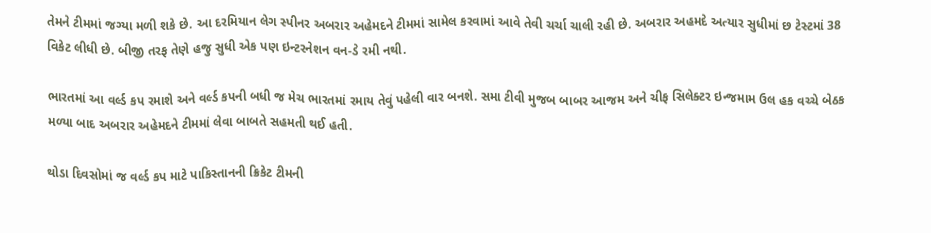તેમને ટીમમાં જગ્યા મળી શકે છે. આ દરમિયાન લેગ સ્પીનર અબરાર અહેમદને ટીમમાં સામેલ કરવામાં આવે તેવી ચર્ચા ચાલી રહી છે. અબરાર અહમદે અત્યાર સુધીમાં છ ટેસ્ટમાં 38 વિકેટ લીધી છે. બીજી તરફ તેણે હજુ સુધી એક પણ ઇન્ટરનેશન વન-ડે રમી નથી.

ભારતમાં આ વર્લ્ડ કપ રમાશે અને વર્લ્ડ કપની બધી જ મેચ ભારતમાં રમાય તેવું પહેલી વાર બનશે. સમા ટીવી મુજબ બાબર આજમ અને ચીફ સિલેક્ટર ઇન્જમામ ઉલ હક વચ્ચે બેઠક મળ્યા બાદ અબરાર અહેમદને ટીમમાં લેવા બાબતે સહમતી થઈ હતી.

થોડા દિવસોમાં જ વર્લ્ડ કપ માટે પાકિસ્તાનની ક્રિકેટ ટીમની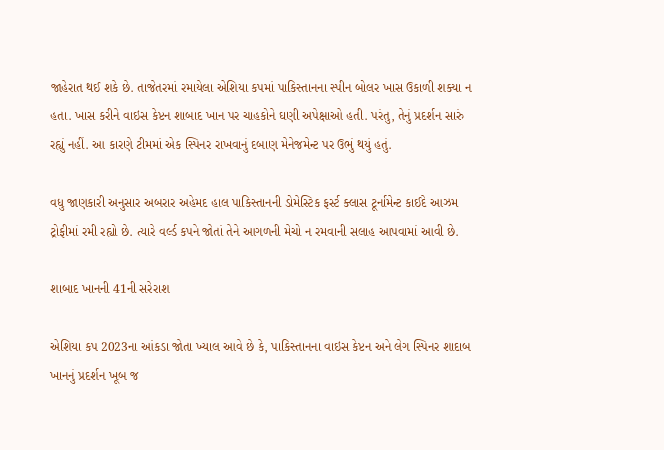જાહેરાત થઈ શકે છે. તાજેતરમાં રમાયેલા એશિયા કપમાં પાકિસ્તાનના સ્પીન બોલર ખાસ ઉકાળી શક્યા ન હતા. ખાસ કરીને વાઇસ કેપ્ટન શાબાદ ખાન પર ચાહકોને ઘણી અપેક્ષાઓ હતી. પરંતુ, તેનું પ્રદર્શન સારું રહ્યું નહીં. આ કારણે ટીમમાં એક સ્પિનર રાખવાનું દબાણ મેનેજમેન્ટ પર ઉભું થયું હતું.

વધુ જાણકારી અનુસાર અબરાર અહેમદ હાલ પાકિસ્તાનની ડોમેસ્ટિક ફર્સ્ટ ક્લાસ ટૂર્નામેન્ટ કાઈદે આઝમ ટ્રોફીમાં રમી રહ્યો છે. ત્યારે વર્લ્ડ કપને જોતાં તેને આગળની મેચો ન રમવાની સલાહ આપવામાં આવી છે.

શાબાદ ખાનની 41ની સરેરાશ

એશિયા કપ 2023ના આંકડા જોતા ખ્યાલ આવે છે કે, પાકિસ્તાનના વાઇસ કેપ્ટન અને લેગ સ્પિનર શાદાબ ખાનનું પ્રદર્શન ખૂબ જ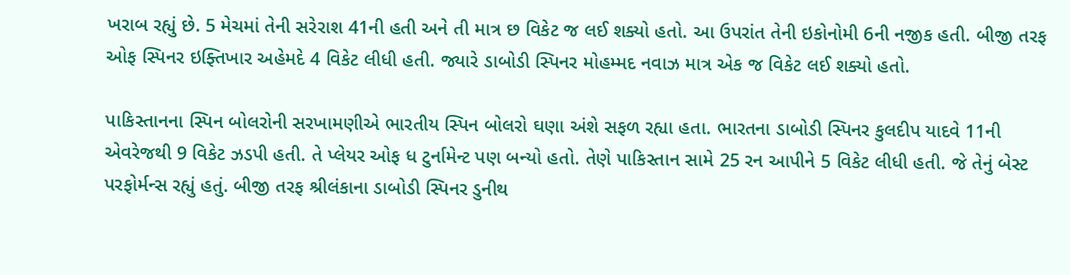ખરાબ રહ્યું છે. 5 મેચમાં તેની સરેરાશ 41ની હતી અને તી માત્ર છ વિકેટ જ લઈ શક્યો હતો. આ ઉપરાંત તેની ઇકોનોમી 6ની નજીક હતી. બીજી તરફ ઓફ સ્પિનર ઇફ્તિખાર અહેમદે 4 વિકેટ લીધી હતી. જ્યારે ડાબોડી સ્પિનર મોહમ્મદ નવાઝ માત્ર એક જ વિકેટ લઈ શક્યો હતો.

પાકિસ્તાનના સ્પિન બોલરોની સરખામણીએ ભારતીય સ્પિન બોલરો ઘણા અંશે સફળ રહ્યા હતા. ભારતના ડાબોડી સ્પિનર કુલદીપ યાદવે 11ની એવરેજથી 9 વિકેટ ઝડપી હતી. તે પ્લેયર ઓફ ધ ટુર્નામેન્ટ પણ બન્યો હતો. તેણે પાકિસ્તાન સામે 25 રન આપીને 5 વિકેટ લીધી હતી. જે તેનું બેસ્ટ પરફોર્મન્સ રહ્યું હતું. બીજી તરફ શ્રીલંકાના ડાબોડી સ્પિનર ડુનીથ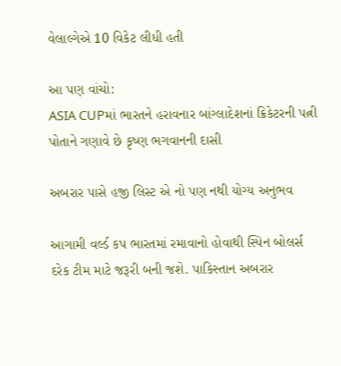વેલાલ્ગેએ 10 વિકેટ લીધી હતી

આ પણ વાંચો:
ASIA CUPમાં ભારતને હરાવનાર બાંગ્લાદેશનાં ક્રિકેટરની પત્ની પોતાને ગણાવે છે કૃષ્ણ ભગવાનની દાસી

અબરાર પાસે હજી લિસ્ટ એ નો પણ નથી યોગ્ય અનુભવ

આગામી વર્લ્ડ કપ ભારતમાં રમાવાનો હોવાથી સ્પિન બોલર્સ દરેક ટીમ માટે જરૂરી બની જશે. પાકિસ્તાન અબરાર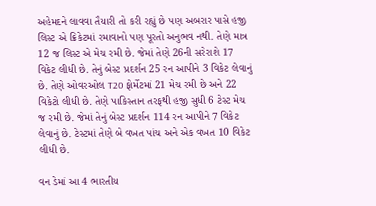અહેમદને લાવવા તૈયારી તો કરી રહ્યું છે પણ અબરાર પાસે હજી લિસ્ટ એ ક્રિકેટમાં રમાવાનો પણ પૂરતો અનુભવ નથી. તેણે માત્ર 12 જ લિસ્ટ એ મેચ રમી છે. જેમાં તેણે 26ની સરેરાશે 17 વિકેટ લીધી છે. તેનું બેસ્ટ પ્રદર્શન 25 રન આપીને 3 વિકેટ લેવાનું છે. તેણે ઓવરઓલ T20 ફોર્મેટમાં 21 મેચ રમી છે અને 22 વિકેટો લીધી છે. તેણે પાકિસ્તાન તરફથી હજી સુધી 6 ટેસ્ટ મેચ જ રમી છે. જેમાં તેનું બેસ્ટ પ્રદર્શન 114 રન આપીને 7 વિકેટ લેવાનું છે. ટેસ્ટમાં તેણે બે વખત પાંચ અને એક વખત 10 વિકેટ લીધી છે.

વન ડેમાં આ 4 ભારતીય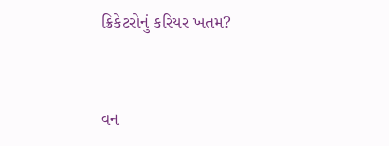ક્રિકેટરોનું કરિયર ખતમ?


વન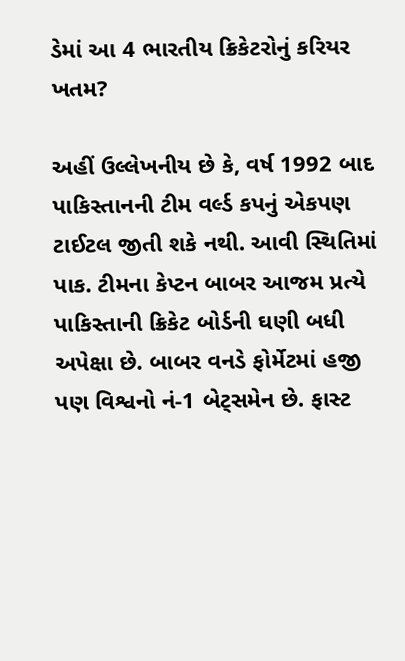ડેમાં આ 4 ભારતીય ક્રિકેટરોનું કરિયર ખતમ?

અહીં ઉલ્લેખનીય છે કે, વર્ષ 1992 બાદ પાકિસ્તાનની ટીમ વર્લ્ડ કપનું એકપણ ટાઈટલ જીતી શકે નથી. આવી સ્થિતિમાં પાક. ટીમના કેપ્ટન બાબર આજમ પ્રત્યે પાકિસ્તાની ક્રિકેટ બોર્ડની ઘણી બધી અપેક્ષા છે. બાબર વનડે ફોર્મેટમાં હજી પણ વિશ્વનો નં-1 બેટ્સમેન છે. ફાસ્ટ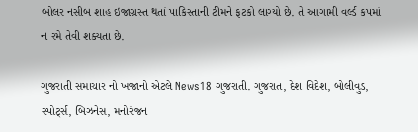બોલર નસીબ શાહ ઇજાગ્રસ્ત થતાં પાકિસ્તાની ટીમને ફટકો લાગ્યો છે. તે આગામી વર્લ્ડ કપમાં ન રમે તેવી શક્યતા છે.

ગુજરાતી સમાચાર નો ખજાનો એટલે News18 ગુજરાતી. ગુજરાત, દેશ વિદેશ, બોલીવુડ, સ્પોર્ટ્સ, બિઝનેસ, મનોરંજન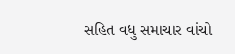સહિત વધુ સમાચાર વાંચો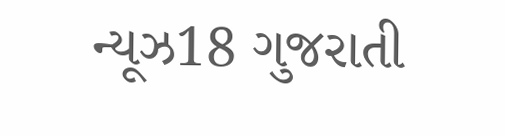ન્યૂઝ18 ગુજરાતી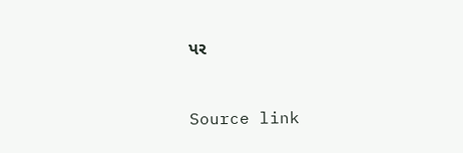પર



Source link